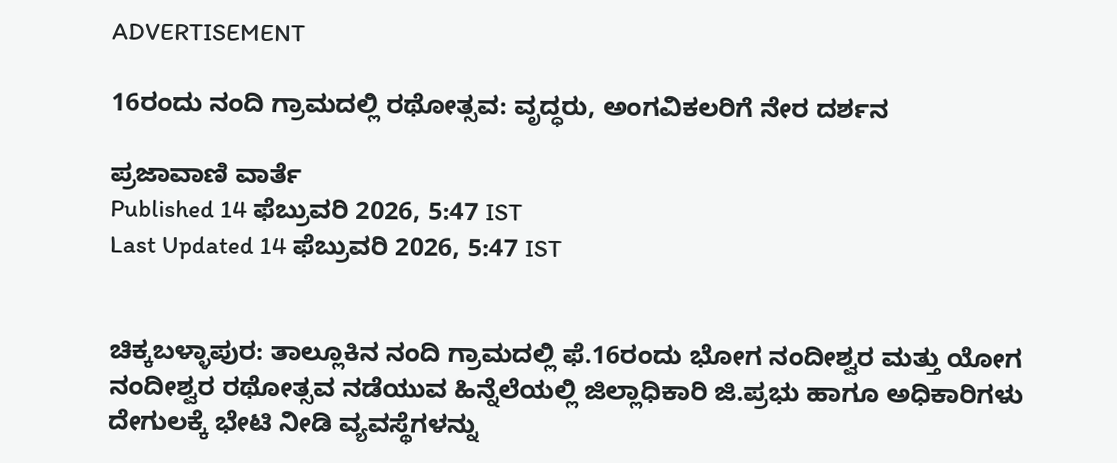ADVERTISEMENT

16ರಂದು ನಂದಿ ಗ್ರಾಮದಲ್ಲಿ ರಥೋತ್ಸವ: ವೃದ್ಧರು, ಅಂಗವಿಕಲರಿಗೆ ನೇರ ದರ್ಶನ

ಪ್ರಜಾವಾಣಿ ವಾರ್ತೆ
Published 14 ಫೆಬ್ರುವರಿ 2026, 5:47 IST
Last Updated 14 ಫೆಬ್ರುವರಿ 2026, 5:47 IST


ಚಿಕ್ಕಬಳ್ಳಾಪುರ: ತಾಲ್ಲೂಕಿನ ನಂದಿ ಗ್ರಾಮದಲ್ಲಿ ಫೆ.16ರಂದು ಭೋಗ ನಂದೀಶ್ವರ ಮತ್ತು ಯೋಗ ನಂದೀಶ್ವರ ರಥೋತ್ಸವ ನಡೆಯುವ ಹಿನ್ನೆಲೆಯಲ್ಲಿ ಜಿಲ್ಲಾಧಿಕಾರಿ ಜಿ.ಪ್ರಭು ಹಾಗೂ ಅಧಿಕಾರಿಗಳು ದೇಗುಲಕ್ಕೆ ಭೇಟಿ ನೀಡಿ ವ್ಯವಸ್ಥೆಗಳನ್ನು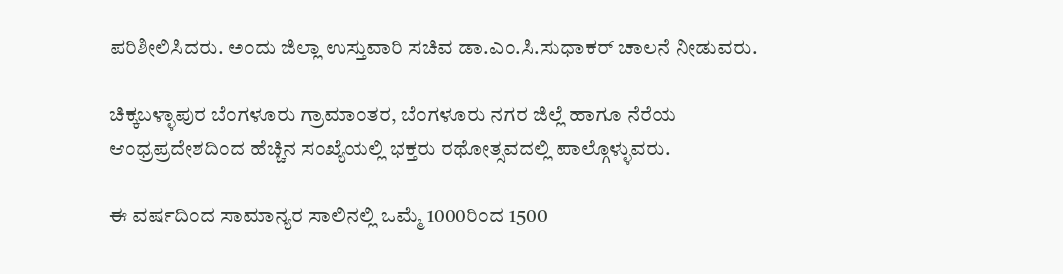ಪರಿಶೀಲಿಸಿದರು. ಅಂದು ಜಿಲ್ಲಾ ಉಸ್ತುವಾರಿ ಸಚಿವ ಡಾ.ಎಂ.ಸಿ.ಸುಧಾಕರ್ ಚಾಲನೆ ನೀಡುವರು.

ಚಿಕ್ಕಬಳ್ಳಾಪುರ ಬೆಂಗಳೂರು ಗ್ರಾಮಾಂತರ, ಬೆಂಗಳೂರು ನಗರ ಜಿಲ್ಲೆ ಹಾಗೂ ನೆರೆಯ ಆಂಧ್ರಪ್ರದೇಶದಿಂದ ಹೆಚ್ಚಿನ ಸಂಖ್ಯೆಯಲ್ಲಿ ಭಕ್ತರು ರಥೋತ್ಸವದಲ್ಲಿ ಪಾಲ್ಗೊಳ್ಳುವರು.

ಈ ವರ್ಷದಿಂದ ಸಾಮಾನ್ಯರ ಸಾಲಿನಲ್ಲಿ ಒಮ್ಮೆ 1000ರಿಂದ 1500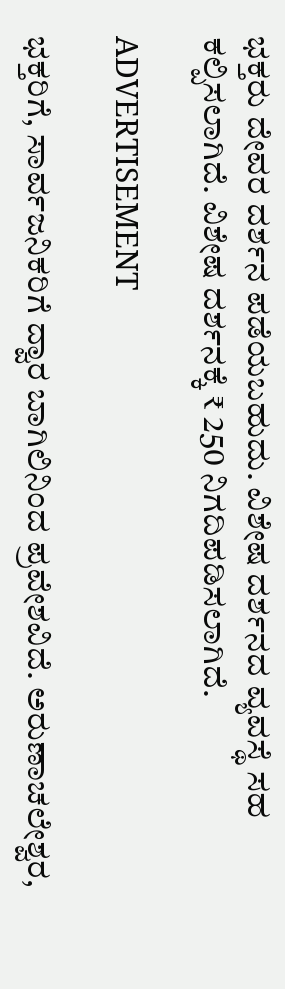ಭಕ್ತರು ದೇವರ ದರ್ಶನ ಪಡೆಯಬಹುದು. ವಿಶೇಷ ದರ್ಶನದ ವ್ಯವಸ್ಥೆ ಸಹ ಕಲ್ಪಿಸಲಾಗಿದೆ. ವಿಶೇಷ ದರ್ಶನಕ್ಕೆ ₹ 250 ನಿಗದಿಪಡಿಸಲಾಗಿದೆ.

ADVERTISEMENT

ಭಕ್ತರಿಗೆ, ಸಾರ್ವಜನಿಕರಿಗೆ ದ್ವಾರ ಬಾಗಿಲಿನಿಂದ ಪ್ರವೇಶವಿದೆ. ಅರುಣಾಚಲೇಶ್ವರ,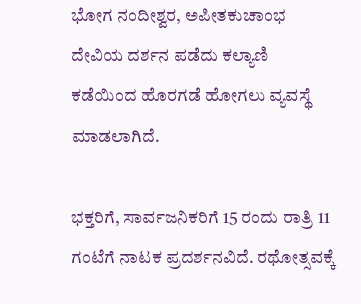ಭೋಗ ನಂದೀಶ್ವರ, ಅಪೀತಕುಚಾಂಭ ದೇವಿಯ ದರ್ಶನ ಪಡೆದು ಕಲ್ಯಾಣಿ ಕಡೆಯಿಂದ ಹೊರಗಡೆ ಹೋಗಲು ವ್ಯವಸ್ಥೆ ಮಾಡಲಾಗಿದೆ.

ಭಕ್ತರಿಗೆ, ಸಾರ್ವಜನಿಕರಿಗೆ 15 ರಂದು ರಾತ್ರಿ 11 ಗಂಟೆಗೆ ನಾಟಕ ಪ್ರದರ್ಶನವಿದೆ. ರಥೋತ್ಸವಕ್ಕೆ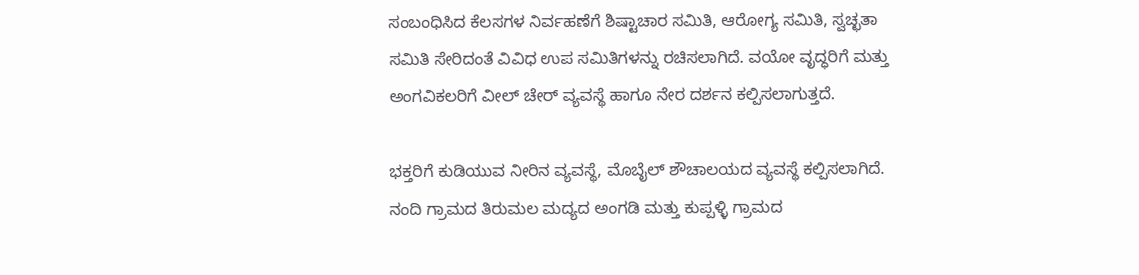ಸಂಬಂಧಿಸಿದ ಕೆಲಸಗಳ ನಿರ್ವಹಣೆಗೆ ಶಿಷ್ಟಾಚಾರ ಸಮಿತಿ, ಆರೋಗ್ಯ ಸಮಿತಿ, ಸ್ವಚ್ಛತಾ ಸಮಿತಿ ಸೇರಿದಂತೆ ವಿವಿಧ ಉಪ ಸಮಿತಿಗಳನ್ನು ರಚಿಸಲಾಗಿದೆ. ವಯೋ ವೃದ್ಧರಿಗೆ ಮತ್ತು ಅಂಗವಿಕಲರಿಗೆ ವೀಲ್ ಚೇರ್ ವ್ಯವಸ್ಥೆ ಹಾಗೂ ನೇರ ದರ್ಶನ ಕಲ್ಪಿಸಲಾಗುತ್ತದೆ.

ಭಕ್ತರಿಗೆ ಕುಡಿಯುವ ನೀರಿನ ವ್ಯವಸ್ಥೆ, ಮೊಬೈಲ್ ಶೌಚಾಲಯದ ವ್ಯವಸ್ಥೆ ಕಲ್ಪಿಸಲಾಗಿದೆ. ನಂದಿ ಗ್ರಾಮದ ತಿರುಮಲ ಮದ್ಯದ ಅಂಗಡಿ ಮತ್ತು ಕುಪ್ಪಳ್ಳಿ ಗ್ರಾಮದ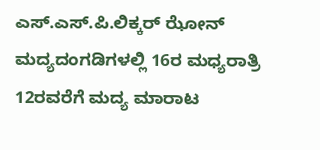ಎಸ್.ಎಸ್.ಪಿ.ಲಿಕ್ಕರ್ ಝೋನ್ ಮದ್ಯದಂಗಡಿಗಳಲ್ಲಿ 16ರ ಮಧ್ಯರಾತ್ರಿ 12ರವರೆಗೆ ಮದ್ಯ ಮಾರಾಟ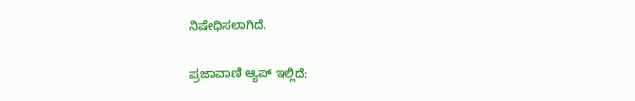ನಿಷೇಧಿಸಲಾಗಿದೆ.

ಪ್ರಜಾವಾಣಿ ಆ್ಯಪ್ ಇಲ್ಲಿದೆ: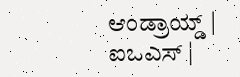ಆಂಡ್ರಾಯ್ಡ್ | ಐಒಎಸ್ |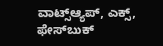ವಾಟ್ಸ್ಆ್ಯಪ್, ಎಕ್ಸ್, ಫೇಸ್‌ಬುಕ್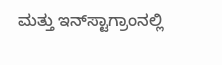ಮತ್ತು ಇನ್‌ಸ್ಟಾಗ್ರಾಂನಲ್ಲಿ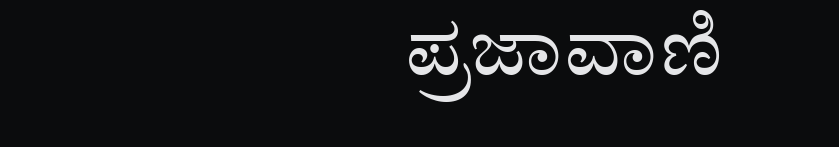ಪ್ರಜಾವಾಣಿ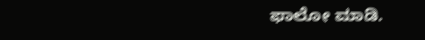ಫಾಲೋ ಮಾಡಿ.